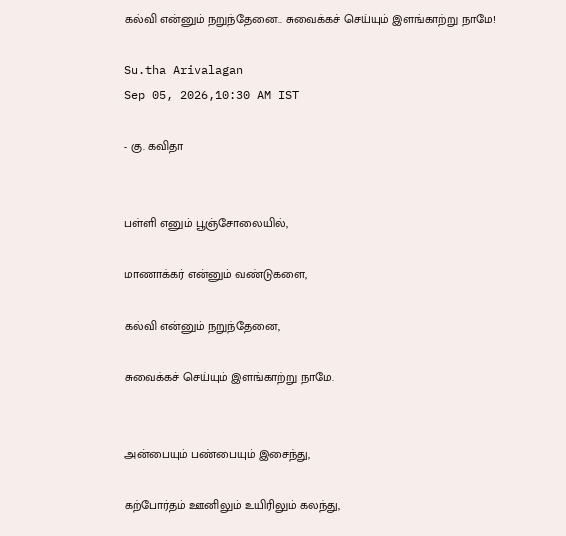கல்வி என்னும் நறுந்தேனை.. சுவைக்கச் செய்யும் இளங்காற்று நாமே!

Su.tha Arivalagan
Sep 05, 2026,10:30 AM IST

- கு. கவிதா


பள்ளி எனும் பூஞ்சோலையில்,

மாணாக்கர் என்னும் வண்டுகளை,

கல்வி என்னும் நறுந்தேனை,

சுவைக்கச் செய்யும் இளங்காற்று நாமே.


அன்பையும் பண்பையும் இசைந்து,

கற்போர்தம் ஊனிலும் உயிரிலும் கலந்து,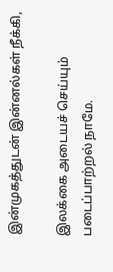இன்முகத்துடன் இன்னல்கள் நீக்கி,

இலக்கை அடையச் செய்யும் படைப்பாற்றல் நாமே.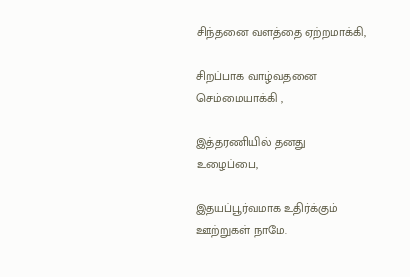சிந்தனை வளத்தை ஏற்றமாக்கி,

சிறப்பாக வாழ்வதனை செம்மையாக்கி ,

இத்தரணியில் தனது உழைப்பை,

இதயப்பூர்வமாக உதிர்க்கும் ஊற்றுகள் நாமே.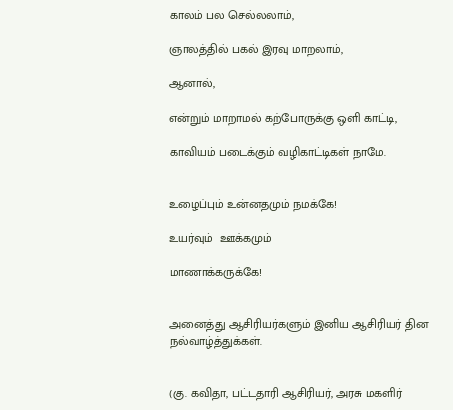காலம் பல செல்லலாம்,

ஞாலத்தில் பகல் இரவு மாறலாம்,

ஆனால்,

என்றும் மாறாமல் கற்போருக்கு ஒளி காட்டி,

காவியம் படைக்கும் வழிகாட்டிகள் நாமே.


உழைப்பும் உன்னதமும் நமக்கே!

உயர்வும்  ஊக்கமும்

மாணாக்கருக்கே!


அனைத்து ஆசிரியர்களும் இனிய ஆசிரியர் தின நல்வாழ்த்துக்கள்.


(கு. கவிதா, பட்டதாரி ஆசிரியர், அரசு மகளிர்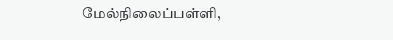மேல்நிலைப்பள்ளி,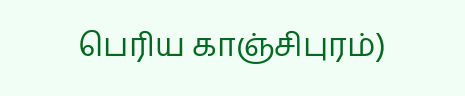பெரிய காஞ்சிபுரம்)